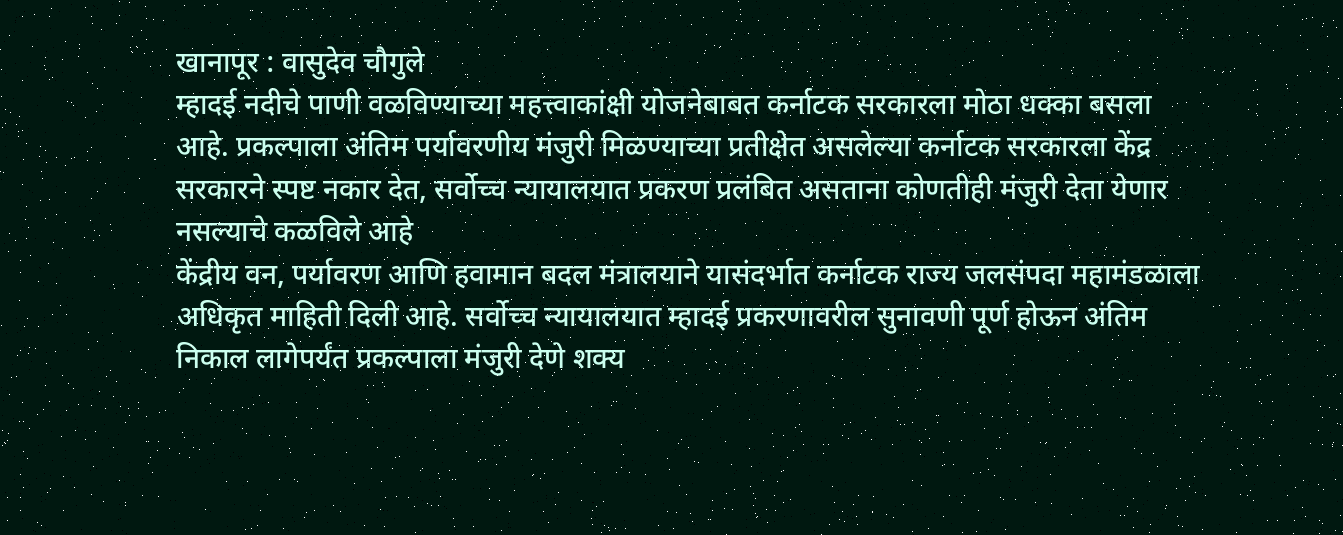खानापूर : वासुदेव चौगुले
म्हादई नदीचे पाणी वळविण्याच्या महत्त्वाकांक्षी योजनेबाबत कर्नाटक सरकारला मोठा धक्का बसला आहे. प्रकल्पाला अंतिम पर्यावरणीय मंजुरी मिळण्याच्या प्रतीक्षेत असलेल्या कर्नाटक सरकारला केंद्र सरकारने स्पष्ट नकार देत, सर्वोच्च न्यायालयात प्रकरण प्रलंबित असताना कोणतीही मंजुरी देता येणार नसल्याचे कळविले आहे
केंद्रीय वन, पर्यावरण आणि हवामान बदल मंत्रालयाने यासंदर्भात कर्नाटक राज्य जलसंपदा महामंडळाला अधिकृत माहिती दिली आहे. सर्वोच्च न्यायालयात म्हादई प्रकरणावरील सुनावणी पूर्ण होऊन अंतिम निकाल लागेपर्यंत प्रकल्पाला मंजुरी देणे शक्य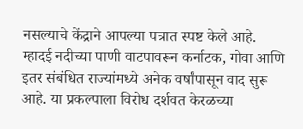नसल्याचे केंद्राने आपल्या पत्रात स्पष्ट केले आहे.
म्हादई नदीच्या पाणी वाटपावरून कर्नाटक, गोवा आणि इतर संबंधित राज्यांमध्ये अनेक वर्षांपासून वाद सुरू आहे. या प्रकल्पाला विरोध दर्शवत केरळच्या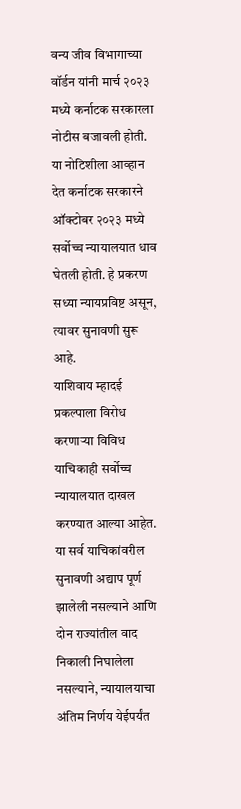वन्य जीव विभागाच्या वॉर्डन यांनी मार्च २०२३ मध्ये कर्नाटक सरकारला नोटीस बजावली होती.
या नोटिशीला आव्हान देत कर्नाटक सरकारने ऑक्टोबर २०२३ मध्ये सर्वोच्च न्यायालयात धाव घेतली होती. हे प्रकरण सध्या न्यायप्रविष्ट असून, त्यावर सुनावणी सुरू आहे.
याशिवाय म्हादई प्रकल्पाला विरोध करणाऱ्या विविध याचिकाही सर्वोच्च न्यायालयात दाखल करण्यात आल्या आहेत. या सर्व याचिकांवरील सुनावणी अद्याप पूर्ण झालेली नसल्याने आणि दोन राज्यांतील वाद निकाली निघालेला नसल्याने, न्यायालयाचा अंतिम निर्णय येईपर्यंत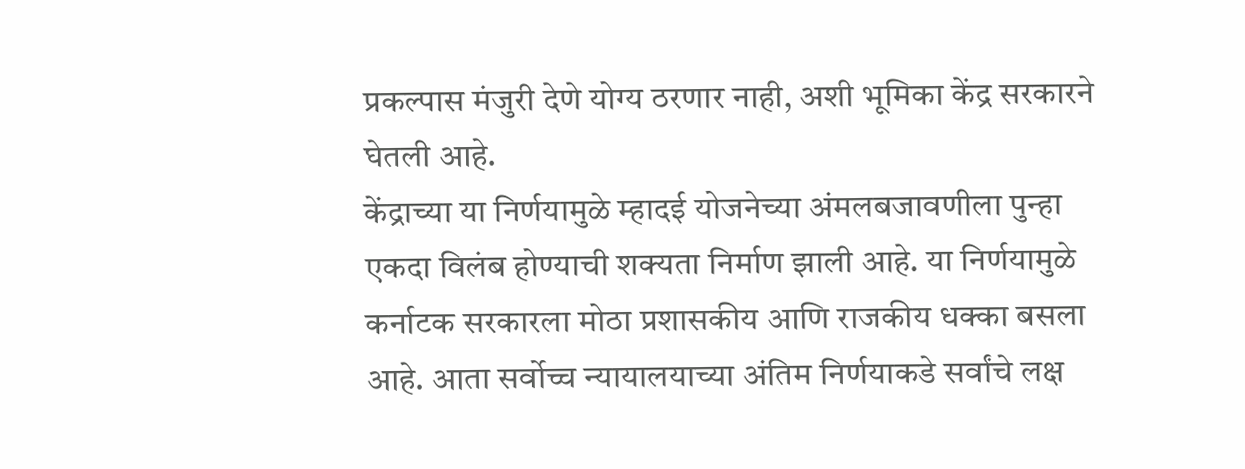प्रकल्पास मंजुरी देणे योग्य ठरणार नाही, अशी भूमिका केंद्र सरकारने घेतली आहे.
केंद्राच्या या निर्णयामुळे म्हादई योजनेच्या अंमलबजावणीला पुन्हा एकदा विलंब होण्याची शक्यता निर्माण झाली आहे. या निर्णयामुळे कर्नाटक सरकारला मोठा प्रशासकीय आणि राजकीय धक्का बसला आहे. आता सर्वोच्च न्यायालयाच्या अंतिम निर्णयाकडे सर्वांचे लक्ष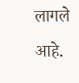लागले आहे.